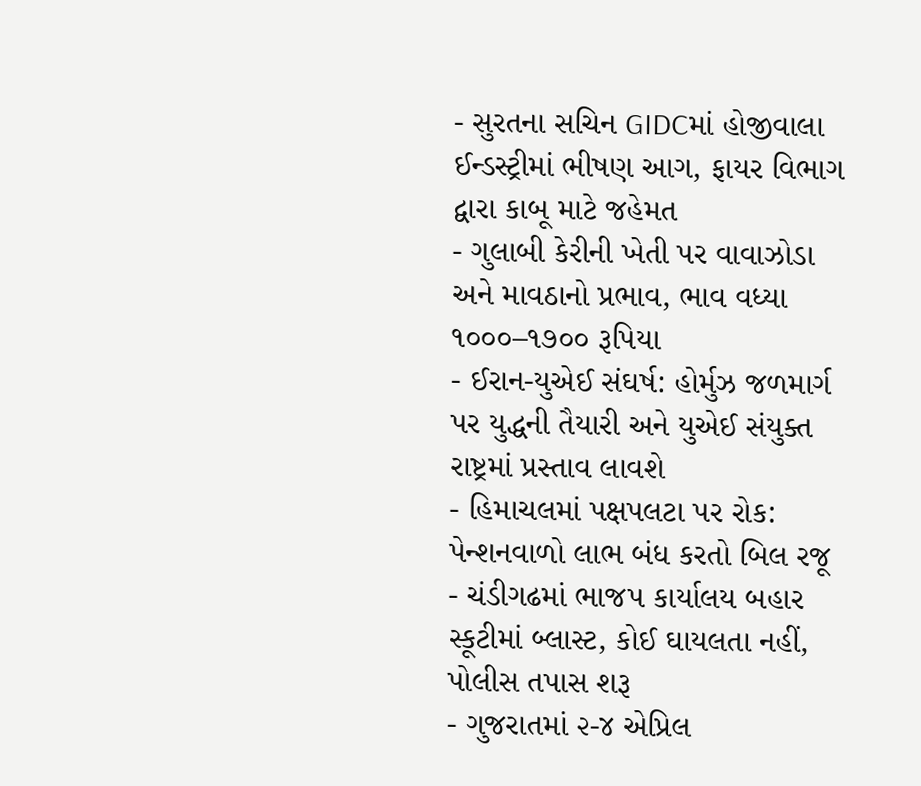- સુરતના સચિન GIDCમાં હોજીવાલા ઈન્ડસ્ટ્રીમાં ભીષણ આગ, ફાયર વિભાગ દ્વારા કાબૂ માટે જહેમત
- ગુલાબી કેરીની ખેતી પર વાવાઝોડા અને માવઠાનો પ્રભાવ, ભાવ વધ્યા ૧૦૦૦–૧૭૦૦ રૂપિયા
- ઈરાન-યુએઈ સંઘર્ષ: હોર્મુઝ જળમાર્ગ પર યુદ્ધની તૈયારી અને યુએઈ સંયુક્ત રાષ્ટ્રમાં પ્રસ્તાવ લાવશે
- હિમાચલમાં પક્ષપલટા પર રોક: પેન્શનવાળો લાભ બંધ કરતો બિલ રજૂ
- ચંડીગઢમાં ભાજપ કાર્યાલય બહાર સ્કૂટીમાં બ્લાસ્ટ, કોઈ ઘાયલતા નહીં, પોલીસ તપાસ શરૂ
- ગુજરાતમાં ૨-૪ એપ્રિલ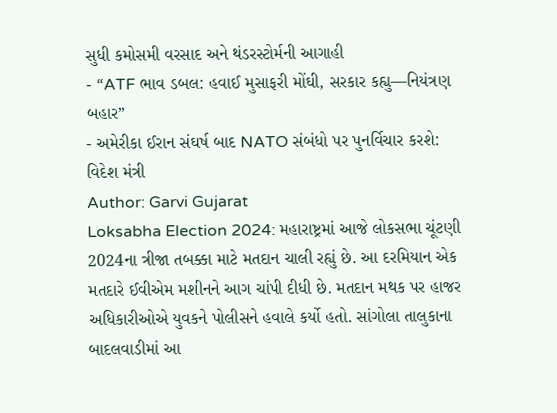સુધી કમોસમી વરસાદ અને થંડરસ્ટોર્મની આગાહી
- “ATF ભાવ ડબલ: હવાઈ મુસાફરી મોંઘી, સરકાર કહ્યુ—નિયંત્રણ બહાર”
- અમેરીકા ઈરાન સંઘર્ષ બાદ NATO સંબંધો પર પુનર્વિચાર કરશે: વિદેશ મંત્રી
Author: Garvi Gujarat
Loksabha Election 2024: મહારાષ્ટ્રમાં આજે લોકસભા ચૂંટણી 2024ના ત્રીજા તબક્કા માટે મતદાન ચાલી રહ્યું છે. આ દરમિયાન એક મતદારે ઈવીએમ મશીનને આગ ચાંપી દીધી છે. મતદાન મથક પર હાજર અધિકારીઓએ યુવકને પોલીસને હવાલે કર્યો હતો. સાંગોલા તાલુકાના બાદલવાડીમાં આ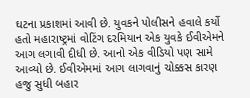ઘટના પ્રકાશમાં આવી છે. યુવકને પોલીસને હવાલે કર્યો હતો મહારાષ્ટ્રમાં વોટિંગ દરમિયાન એક યુવકે ઈવીએમને આગ લગાવી દીધી છે. આનો એક વીડિયો પણ સામે આવ્યો છે. ઈવીએમમાં આગ લાગવાનું ચોક્કસ કારણ હજુ સુધી બહાર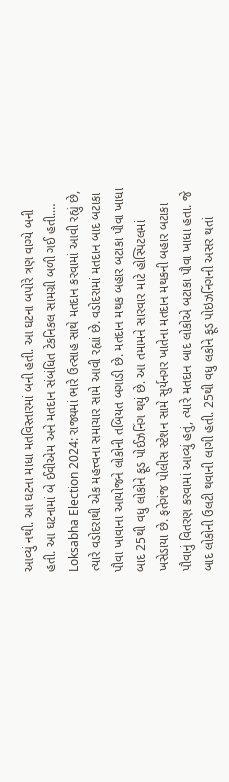આવ્યું નથી. આ ઘટના માધા મતવિસ્તારમાં બની હતી. આ ઘટના બપોરે ત્રણ વાગ્યે બની હતી. આ ઘટનામાં બે ઈવીએમ અને મતદાન સંબંધિત ટેકનિકલ સામગ્રી બળી ગઈ હતી.…
Loksabha Election 2024: રાજ્યમાં ભારે ઉત્સાહ સાથે મતદાન કરવામાં આવી રહ્યું છે, ત્યારે વડોદરાથી એક મહત્ત્વના સમાચાર સામે આવી રહ્યાં છે. વડોદરામાં મતદાન બાદ બટાકા પૌવા ખાવાના આયોજને લોકોની તબિયત બગાડી છે. મતદાન મથક બહાર બટાકા પૌવા ખાધા બાદ 25થી વધુ લોકોને ફૂડ પોઈઝનિંગ થયું છે. આ તમામને સારવાર માટે હોસ્પિટલમાં ખસેડાયા છે. ફતેગંજ પોલીસ સ્ટેશન સામે સુર્યનગર ખાતેના મતદાન મથકની બહાર બટાકા પૌવાનું વિતરણ કરવામાં આવ્યું હતું, ત્યારે મતદાન બાદ લોકોએ બટાકા પૌવા ખાધા હતા. જે બાદ લોકોની ઉલટી થવાની લાગી હતી. 25થી વધુ લકોને ફૂડ પોઇઝનિંગની અસર થતાં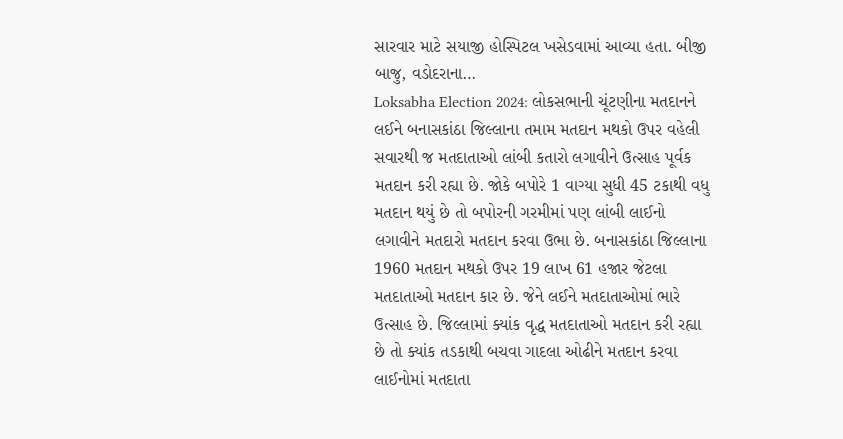સારવાર માટે સયાજી હોસ્પિટલ ખસેડવામાં આવ્યા હતા. બીજી બાજુ, વડોદરાના…
Loksabha Election 2024: લોકસભાની ચૂંટણીના મતદાનને લઈને બનાસકાંઠા જિલ્લાના તમામ મતદાન મથકો ઉપર વહેલી સવારથી જ મતદાતાઓ લાંબી કતારો લગાવીને ઉત્સાહ પૂર્વક મતદાન કરી રહ્યા છે. જોકે બપોરે 1 વાગ્યા સુધી 45 ટકાથી વધુ મતદાન થયું છે તો બપોરની ગરમીમાં પણ લાંબી લાઈનો લગાવીને મતદારો મતદાન કરવા ઉભા છે. બનાસકાંઠા જિલ્લાના 1960 મતદાન મથકો ઉપર 19 લાખ 61 હજાર જેટલા મતદાતાઓ મતદાન કાર છે. જેને લઈને મતદાતાઓમાં ભારે ઉત્સાહ છે. જિલ્લામાં ક્યાંક વૃદ્ધ મતદાતાઓ મતદાન કરી રહ્યા છે તો ક્યાંક તડકાથી બચવા ગાદલા ઓઢીને મતદાન કરવા લાઈનોમાં મતદાતા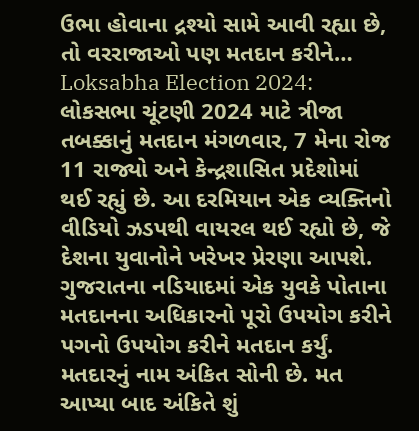ઉભા હોવાના દ્રશ્યો સામે આવી રહ્યા છે, તો વરરાજાઓ પણ મતદાન કરીને…
Loksabha Election 2024: લોકસભા ચૂંટણી 2024 માટે ત્રીજા તબક્કાનું મતદાન મંગળવાર, 7 મેના રોજ 11 રાજ્યો અને કેન્દ્રશાસિત પ્રદેશોમાં થઈ રહ્યું છે. આ દરમિયાન એક વ્યક્તિનો વીડિયો ઝડપથી વાયરલ થઈ રહ્યો છે, જે દેશના યુવાનોને ખરેખર પ્રેરણા આપશે. ગુજરાતના નડિયાદમાં એક યુવકે પોતાના મતદાનના અધિકારનો પૂરો ઉપયોગ કરીને પગનો ઉપયોગ કરીને મતદાન કર્યું. મતદારનું નામ અંકિત સોની છે. મત આપ્યા બાદ અંકિતે શું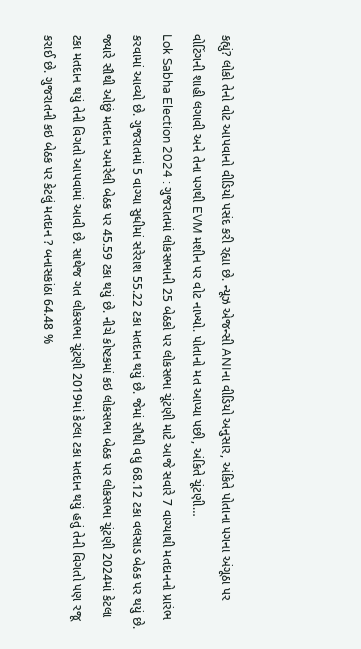કહ્યું? લોકો તેનો વોટ આપવાનો વીડિયો પસંદ કરી રહ્યા છે. ન્યૂઝ એજન્સી ANIના વીડિયો અનુસાર, અંકિતે પોતાના પગના અંગૂઠા પર વોટિંગની શાહી લગાવી અને તેના પગથી EVM મશીન પર વોટ નાખ્યો. પોતાનો મત આપ્યા પછી, અંકિતે ચૂંટણી…
Lok Sabha Election 2024 : ગુજરાતમાં લોકસભાની 25 બેઠકો પર લોકસભા ચૂંટણી માટે આજે સવારે 7 વાગ્યાથી મતદાનનો પ્રારંભ કરવામાં આવ્યો છે. ગુજરાતમાં 5 વાગ્યા સુધીમાં સરેરાશ 55.22 ટકા મતદાન થયું છે. જેમાં સૌથી વધુ 68.12 ટકા વલસાડ બેઠક પર થયું છે. જ્યારે સૌથી ઓછું મતદાન અમરેલી બેઠક પર 45.59 ટકા થયું છે. નીચે કોષ્ટકમાં કઇ લોકસભા બેઠક પર લોકસભા ચૂંટણી 2024માં કેટલા ટકા મતદાન થયું તેની વિગતો આપવામાં આવી છે. સાથેજ ગત લોકસભા ચૂંટણી 2019માં કેટલા ટકા મતદાન થયું હતું તેની વિગતો પણ રજૂ કરાઈ છે. ગુજરાતની કઇ બેઠક પર કેટલું મતદાન ? બનાસકાંઠા 64.48 %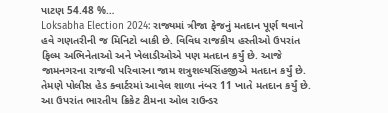પાટણ 54.48 %…
Loksabha Election 2024: રાજ્યમાં ત્રીજા ફેજનું મતદાન પૂર્ણ થવાને હવે ગણતરીની જ મિનિટો બાકી છે. વિવિધ રાજકીય હસ્તીઓ ઉપરાંત ફિલ્મ અભિનેતાઓ અને ખેલાડીઓએ પણ મતદાન કર્યું છે. આજે જામનગરના રાજવી પરિવારના જામ શત્રુશલ્યસિંહજીએ મતદાન કર્યું છે. તેમણે પોલીસ હેડ ક્વાર્ટરમાં આવેલ શાળા નંબર 11 ખાતે મતદાન કર્યું છે. આ ઉપરાંત ભારતીય ક્રિકેટ ટીમના ઓલ રાઉન્ડર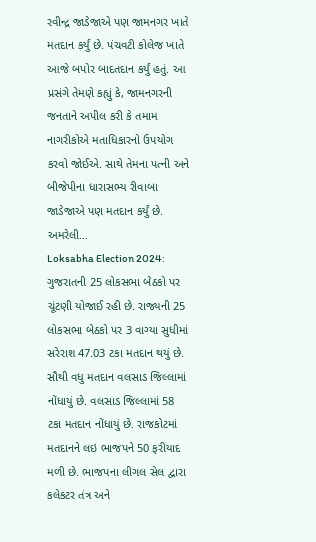રવીન્દ્ર જાડેજાએ પણ જામનગર ખાતે મતદાન કર્યું છે. પંચવટી કોલેજ ખાતે આજે બપોર બાદતદાન કર્યું હતું. આ પ્રસંગે તેમણે કહ્યું કે, જામનગરની જનતાને અપીલ કરી કે તમામ નાગરીકોએ મતાધિકારનો ઉપયોગ કરવો જોઈએ. સાથે તેમના પત્ની અને બીજેપીના ધારાસભ્ય રીવાબા જાડેજાએ પણ મતદાન કર્યું છે. અમરેલી…
Loksabha Election 2024: ગુજરાતની 25 લોકસભા બેઠકો પર ચૂંટણી યોજાઈ રહી છે. રાજ્યની 25 લોકસભા બેઠકો પર 3 વાગ્યા સુધીમાં સરેરાશ 47.03 ટકા મતદાન થયું છે. સૌથી વધુ મતદાન વલસાડ જિલ્લામાં નોંધાયું છે. વલસાડ જિલ્લામાં 58 ટકા મતદાન નોંધાયું છે. રાજકોટમાં મતદાનને લઇ ભાજપને 50 ફરીયાદ મળી છે. ભાજપના લીગલ સેલ દ્વારા કલેકટર તંત્ર અને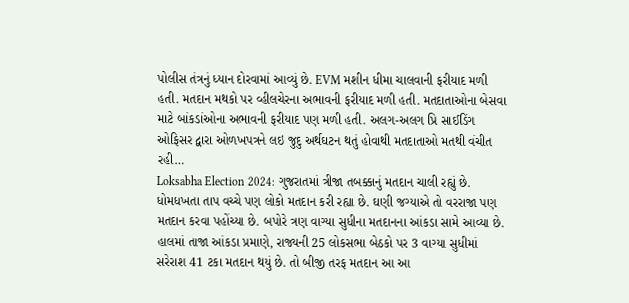પોલીસ તંત્રનું ધ્યાન દોરવામાં આવ્યું છે. EVM મશીન ધીમા ચાલવાની ફરીયાદ મળી હતી. મતદાન મથકો પર વ્હીલચેરના અભાવની ફરીયાદ મળી હતી. મતદાતાઓના બેસવા માટે બાંકડાંઓના અભાવની ફરીયાદ પણ મળી હતી. અલગ-અલગ પ્રિ સાઈડિંગ ઓફિસર દ્વારા ઓળખપત્રને લઇ જુદુ અર્થઘટન થતું હોવાથી મતદાતાઓ મતથી વંચીત રહી…
Loksabha Election 2024: ગુજરાતમાં ત્રીજા તબક્કાનું મતદાન ચાલી રહ્યું છે. ધોમધખતા તાપ વચ્ચે પણ લોકો મતદાન કરી રહ્યા છે. ઘણી જગ્યાએ તો વરરાજા પણ મતદાન કરવા પહોંચ્યા છે. બપોરે ત્રણ વાગ્યા સુધીના મતદાનના આંકડા સામે આવ્યા છે. હાલમાં તાજા આંકડા પ્રમાણે, રાજ્યની 25 લોકસભા બેઠકો પર 3 વાગ્યા સુધીમાં સરેરાશ 41 ટકા મતદાન થયું છે. તો બીજી તરફ મતદાન આ આ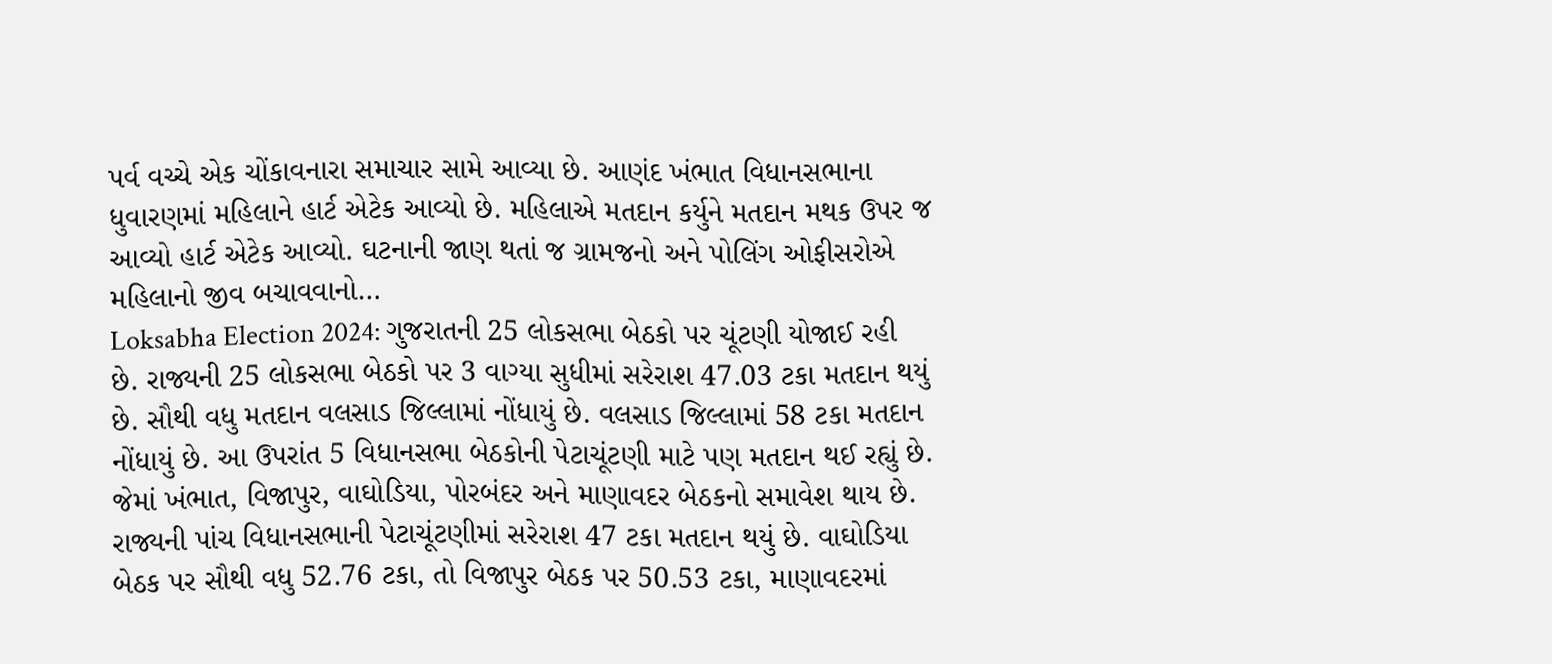પર્વ વચ્ચે એક ચોંકાવનારા સમાચાર સામે આવ્યા છે. આણંદ ખંભાત વિધાનસભાના ધુવારણમાં મહિલાને હાર્ટ એટેક આવ્યો છે. મહિલાએ મતદાન કર્યુને મતદાન મથક ઉપર જ આવ્યો હાર્ટ એટેક આવ્યો. ઘટનાની જાણ થતાં જ ગ્રામજનો અને પોલિંગ ઓફીસરોએ મહિલાનો જીવ બચાવવાનો…
Loksabha Election 2024: ગુજરાતની 25 લોકસભા બેઠકો પર ચૂંટણી યોજાઈ રહી છે. રાજ્યની 25 લોકસભા બેઠકો પર 3 વાગ્યા સુધીમાં સરેરાશ 47.03 ટકા મતદાન થયું છે. સૌથી વધુ મતદાન વલસાડ જિલ્લામાં નોંધાયું છે. વલસાડ જિલ્લામાં 58 ટકા મતદાન નોંધાયું છે. આ ઉપરાંત 5 વિધાનસભા બેઠકોની પેટાચૂંટણી માટે પણ મતદાન થઈ રહ્યું છે. જેમાં ખંભાત, વિજાપુર, વાઘોડિયા, પોરબંદર અને માણાવદર બેઠકનો સમાવેશ થાય છે. રાજ્યની પાંચ વિધાનસભાની પેટાચૂંટણીમાં સરેરાશ 47 ટકા મતદાન થયું છે. વાઘોડિયા બેઠક પર સૌથી વધુ 52.76 ટકા, તો વિજાપુર બેઠક પર 50.53 ટકા, માણાવદરમાં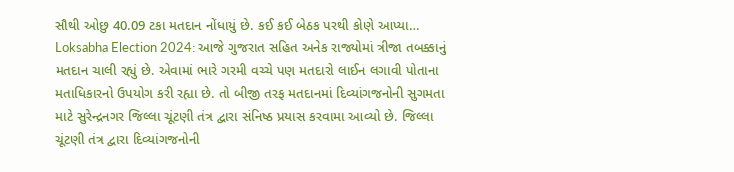સૌથી ઓછુ 40.09 ટકા મતદાન નોંધાયું છે. કઈ કઈ બેઠક પરથી કોણે આપ્યા…
Loksabha Election 2024: આજે ગુજરાત સહિત અનેક રાજ્યોમાં ત્રીજા તબક્કાનું મતદાન ચાલી રહ્યું છે. એવામાં ભારે ગરમી વચ્ચે પણ મતદારો લાઈન લગાવી પોતાના મતાધિકારનો ઉપયોગ કરી રહ્યા છે. તો બીજી તરફ મતદાનમાં દિવ્યાંગજનોની સુગમતા માટે સુરેન્દ્રનગર જિલ્લા ચૂંટણી તંત્ર દ્વારા સંનિષ્ઠ પ્રયાસ કરવામા આવ્યો છે. જિલ્લા ચૂંટણી તંત્ર દ્વારા દિવ્યાંગજનોની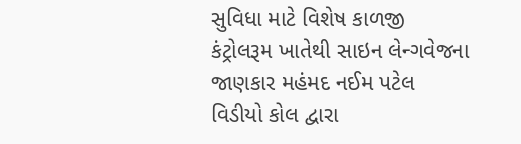સુવિધા માટે વિશેષ કાળજી કંટ્રોલરૂમ ખાતેથી સાઇન લેન્ગવેજના જાણકાર મહંમદ નઈમ પટેલ વિડીયો કોલ દ્વારા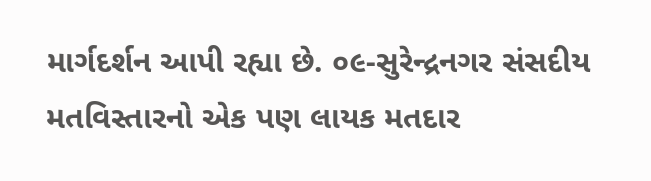માર્ગદર્શન આપી રહ્યા છે. ૦૯-સુરેન્દ્રનગર સંસદીય મતવિસ્તારનો એક પણ લાયક મતદાર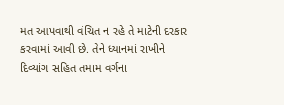મત આપવાથી વંચિત ન રહે તે માટેની દરકાર કરવામાં આવી છે. તેને ધ્યાનમાં રાખીને દિવ્યાંગ સહિત તમામ વર્ગના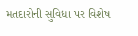મતદારોની સુવિધા પર વિશેષ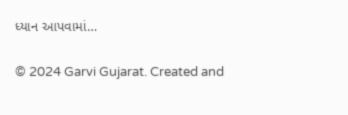ધ્યાન આપવામાં…

© 2024 Garvi Gujarat. Created and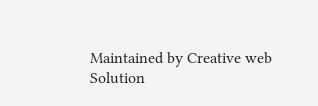Maintained by Creative web Solution